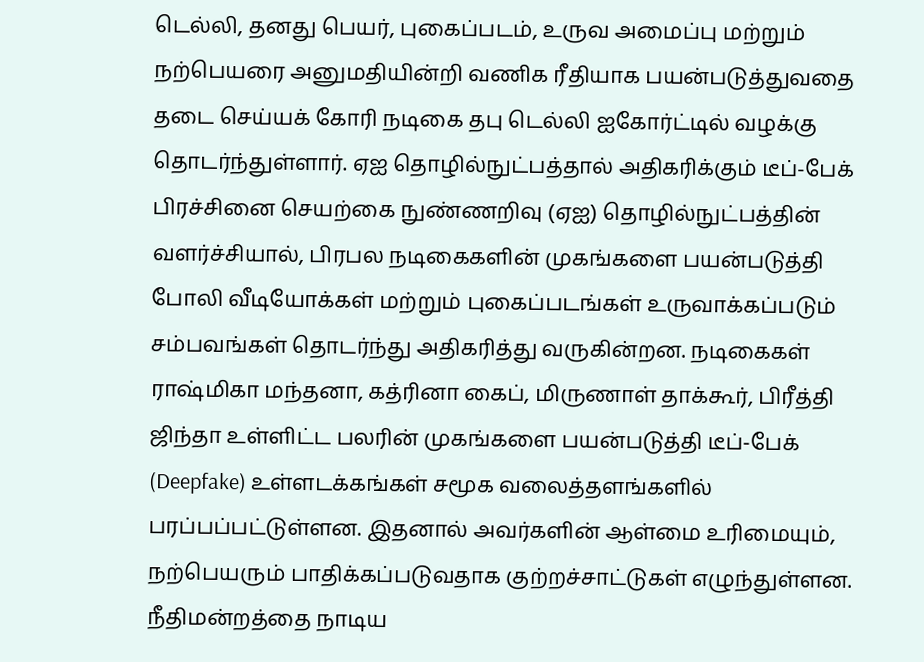டெல்லி, தனது பெயர், புகைப்படம், உருவ அமைப்பு மற்றும் நற்பெயரை அனுமதியின்றி வணிக ரீதியாக பயன்படுத்துவதை தடை செய்யக் கோரி நடிகை தபு டெல்லி ஐகோர்ட்டில் வழக்கு தொடர்ந்துள்ளார். ஏஐ தொழில்நுட்பத்தால் அதிகரிக்கும் டீப்-பேக் பிரச்சினை செயற்கை நுண்ணறிவு (ஏஐ) தொழில்நுட்பத்தின் வளர்ச்சியால், பிரபல நடிகைகளின் முகங்களை பயன்படுத்தி போலி வீடியோக்கள் மற்றும் புகைப்படங்கள் உருவாக்கப்படும் சம்பவங்கள் தொடர்ந்து அதிகரித்து வருகின்றன. நடிகைகள் ராஷ்மிகா மந்தனா, கத்ரினா கைப், மிருணாள் தாக்கூர், பிரீத்தி ஜிந்தா உள்ளிட்ட பலரின் முகங்களை பயன்படுத்தி டீப்-பேக் (Deepfake) உள்ளடக்கங்கள் சமூக வலைத்தளங்களில் பரப்பப்பட்டுள்ளன. இதனால் அவர்களின் ஆள்மை உரிமையும், நற்பெயரும் பாதிக்கப்படுவதாக குற்றச்சாட்டுகள் எழுந்துள்ளன. நீதிமன்றத்தை நாடிய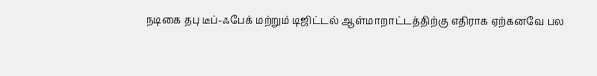நடிகை தபு டீப்-ஃபேக் மற்றும் டிஜிட்டல் ஆள்மாறாட்டத்திற்கு எதிராக ஏற்கனவே பல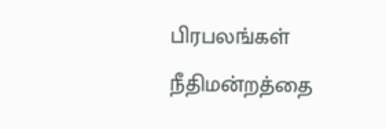பிரபலங்கள் நீதிமன்றத்தை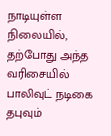நாடியுள்ள நிலையில், தற்போது அந்த வரிசையில் பாலிவுட் நடிகை தபுவும்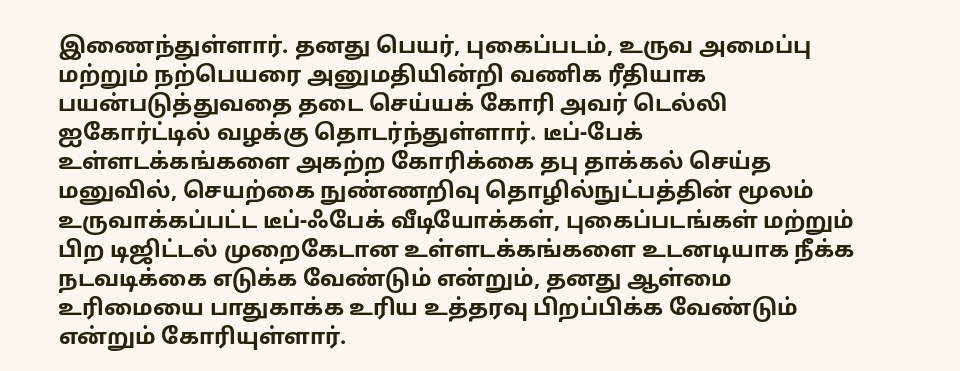இணைந்துள்ளார். தனது பெயர், புகைப்படம், உருவ அமைப்பு மற்றும் நற்பெயரை அனுமதியின்றி வணிக ரீதியாக பயன்படுத்துவதை தடை செய்யக் கோரி அவர் டெல்லி ஐகோர்ட்டில் வழக்கு தொடர்ந்துள்ளார். டீப்-பேக் உள்ளடக்கங்களை அகற்ற கோரிக்கை தபு தாக்கல் செய்த மனுவில், செயற்கை நுண்ணறிவு தொழில்நுட்பத்தின் மூலம் உருவாக்கப்பட்ட டீப்-ஃபேக் வீடியோக்கள், புகைப்படங்கள் மற்றும் பிற டிஜிட்டல் முறைகேடான உள்ளடக்கங்களை உடனடியாக நீக்க நடவடிக்கை எடுக்க வேண்டும் என்றும், தனது ஆள்மை உரிமையை பாதுகாக்க உரிய உத்தரவு பிறப்பிக்க வேண்டும் என்றும் கோரியுள்ளார்.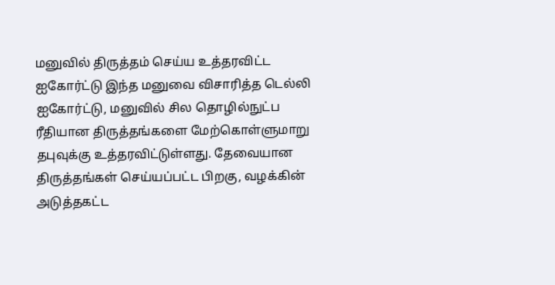மனுவில் திருத்தம் செய்ய உத்தரவிட்ட ஐகோர்ட்டு இந்த மனுவை விசாரித்த டெல்லி ஐகோர்ட்டு, மனுவில் சில தொழில்நுட்ப ரீதியான திருத்தங்களை மேற்கொள்ளுமாறு தபுவுக்கு உத்தரவிட்டுள்ளது. தேவையான திருத்தங்கள் செய்யப்பட்ட பிறகு, வழக்கின் அடுத்தகட்ட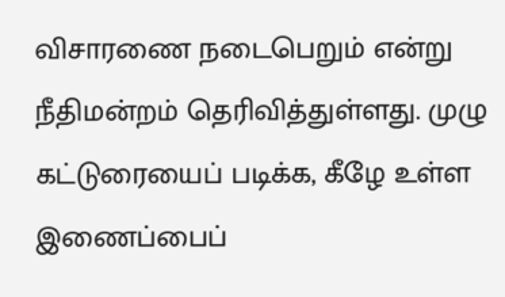விசாரணை நடைபெறும் என்று நீதிமன்றம் தெரிவித்துள்ளது. முழு கட்டுரையைப் படிக்க, கீழே உள்ள இணைப்பைப்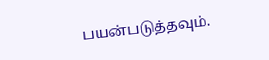பயன்படுத்தவும்.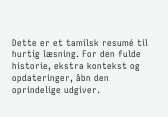Dette er et tamilsk resumé til hurtig læsning. For den fulde historie, ekstra kontekst og opdateringer, åbn den oprindelige udgiver.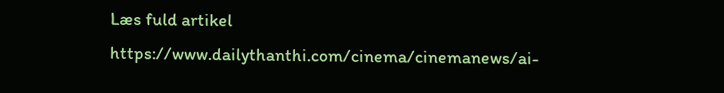Læs fuld artikel
https://www.dailythanthi.com/cinema/cinemanews/ai-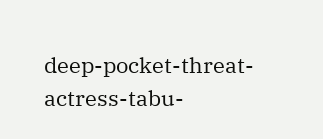deep-pocket-threat-actress-tabu-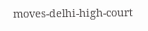moves-delhi-high-court